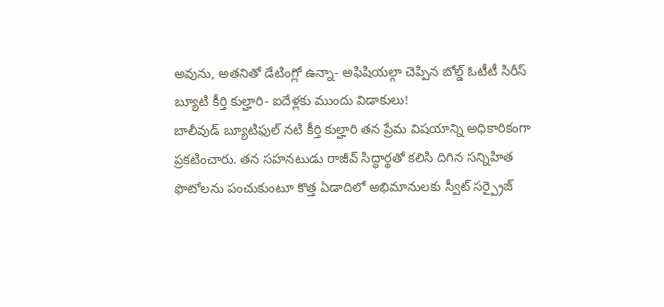అవును, అతనితో డేటింగ్లో ఉన్నా- అఫిషియల్గా చెప్పిన బోల్డ్ ఓటీటీ సిరీస్ బ్యూటి కీర్తి కుల్హారి- ఐదేళ్లకు ముందు విడాకులు!
బాలీవుడ్ బ్యూటిఫుల్ నటి కీర్తి కుల్హారి తన ప్రేమ విషయాన్ని అధికారికంగా ప్రకటించారు. తన సహనటుడు రాజీవ్ సిద్ధార్థతో కలిసి దిగిన సన్నిహిత ఫొటోలను పంచుకుంటూ కొత్త ఏడాదిలో అభిమానులకు స్వీట్ సర్ప్రైజ్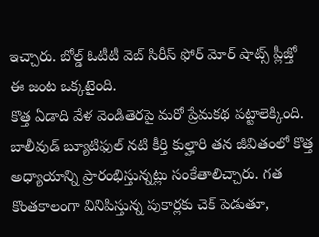ఇచ్చారు. బోల్డ్ ఓటీటీ వెబ్ సిరీస్ ఫోర్ మోర్ షాట్స్ ప్లీజ్తో ఈ జంట ఒక్కటైంది.
కొత్త ఏడాది వేళ వెండితెరపై మరో ప్రేమకథ పట్టాలెక్కింది. బాలీవుడ్ బ్యూటిఫుల్ నటి కీర్తి కుల్హారి తన జీవితంలో కొత్త అధ్యాయాన్ని ప్రారంభిస్తున్నట్లు సంకేతాలిచ్చారు. గత కొంతకాలంగా వినిపిస్తున్న పుకార్లకు చెక్ పెడుతూ,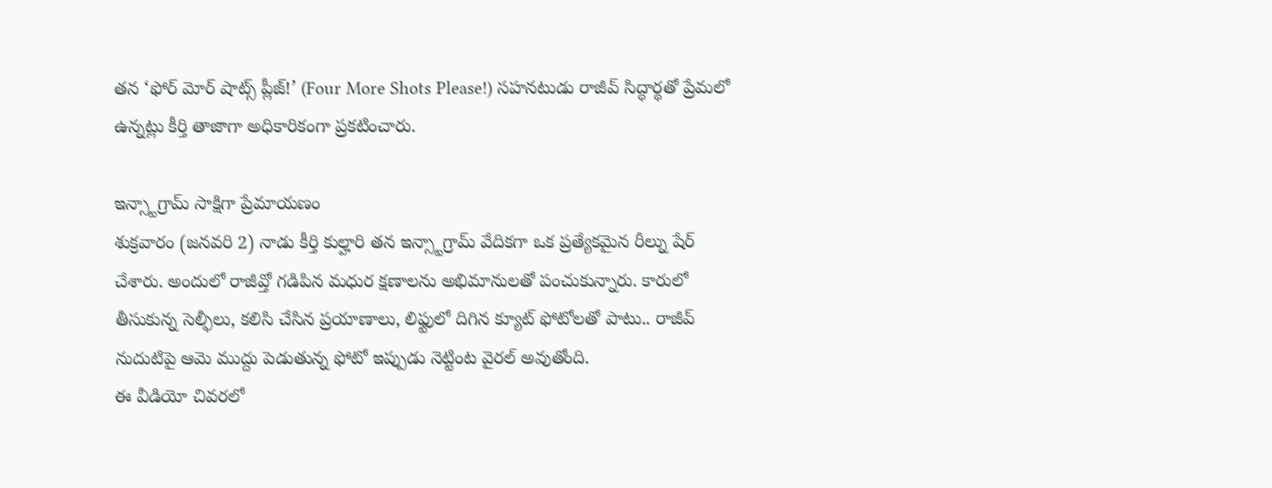తన ‘ఫోర్ మోర్ షాట్స్ ప్లీజ్!’ (Four More Shots Please!) సహనటుడు రాజీవ్ సిద్ధార్థతో ప్రేమలో ఉన్నట్లు కీర్తి తాజాగా అధికారికంగా ప్రకటించారు.

ఇన్స్టాగ్రామ్ సాక్షిగా ప్రేమాయణం
శుక్రవారం (జనవరి 2) నాడు కీర్తి కుల్హారి తన ఇన్స్టాగ్రామ్ వేదికగా ఒక ప్రత్యేకమైన రీల్ను షేర్ చేశారు. అందులో రాజీవ్తో గడిపిన మధుర క్షణాలను అభిమానులతో పంచుకున్నారు. కారులో తీసుకున్న సెల్ఫీలు, కలిసి చేసిన ప్రయాణాలు, లిఫ్టులో దిగిన క్యూట్ ఫోటోలతో పాటు.. రాజీవ్ నుదుటిపై ఆమె ముద్దు పెడుతున్న ఫోటో ఇప్పుడు నెట్టింట వైరల్ అవుతోంది.
ఈ వీడియో చివరలో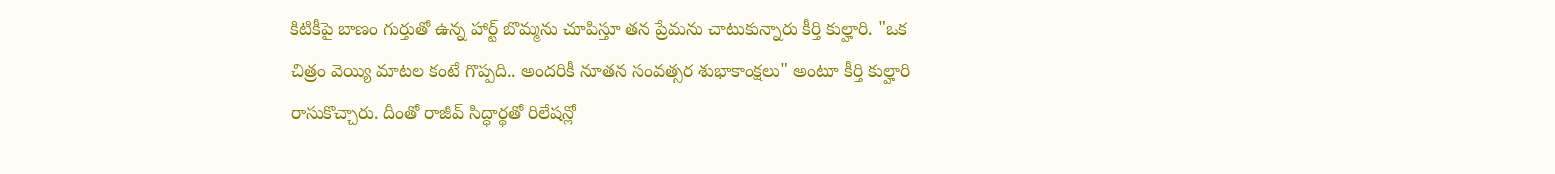కిటికీపై బాణం గుర్తుతో ఉన్న హార్ట్ బొమ్మను చూపిస్తూ తన ప్రేమను చాటుకున్నారు కీర్తి కుల్హారి. "ఒక చిత్రం వెయ్యి మాటల కంటే గొప్పది.. అందరికీ నూతన సంవత్సర శుభాకాంక్షలు" అంటూ కీర్తి కుల్హారి రాసుకొచ్చారు. దీంతో రాజీవ్ సిద్ధార్థతో రిలేషన్లో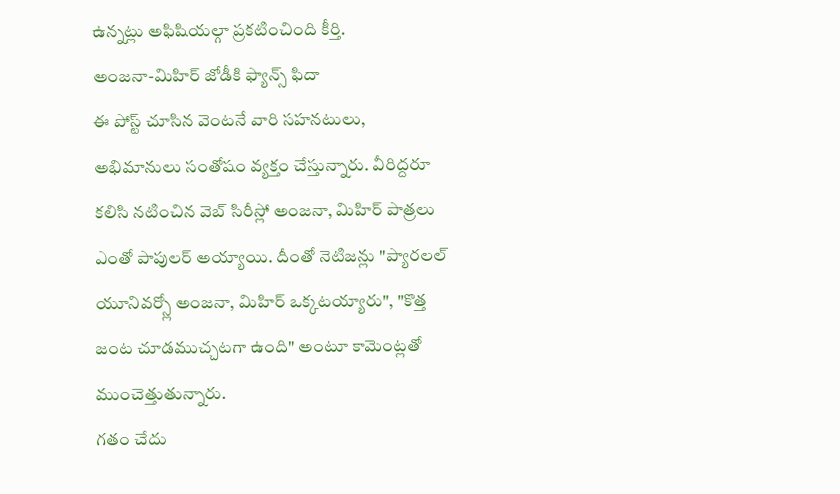ఉన్నట్లు అఫిషియల్గా ప్రకటించింది కీర్తి.
అంజనా-మిహిర్ జోడీకి ఫ్యాన్స్ ఫిదా
ఈ పోస్ట్ చూసిన వెంటనే వారి సహనటులు, అభిమానులు సంతోషం వ్యక్తం చేస్తున్నారు. వీరిద్దరూ కలిసి నటించిన వెబ్ సిరీస్లో అంజనా, మిహిర్ పాత్రలు ఎంతో పాపులర్ అయ్యాయి. దీంతో నెటిజన్లు "ప్యారలల్ యూనివర్స్లో అంజనా, మిహిర్ ఒక్కటయ్యారు", "కొత్త జంట చూడముచ్చటగా ఉంది" అంటూ కామెంట్లతో ముంచెత్తుతున్నారు.
గతం చేదు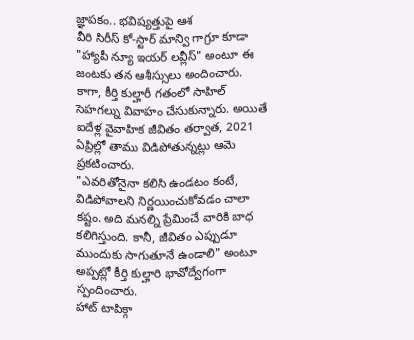జ్ఞాపకం.. భవిష్యత్తుపై ఆశ
వీరి సిరీస్ కో-స్టార్ మాన్వి గాగ్రూ కూడా "హ్యాపీ న్యూ ఇయర్ లవ్లీస్" అంటూ ఈ జంటకు తన ఆశీస్సులు అందించారు. కాగా, కీర్తి కుల్హారీ గతంలో సాహిల్ సెహగల్ను వివాహం చేసుకున్నారు. అయితే ఐదేళ్ల వైవాహిక జీవితం తర్వాత, 2021 ఏప్రిల్లో తాము విడిపోతున్నట్లు ఆమె ప్రకటించారు.
"ఎవరితోనైనా కలిసి ఉండటం కంటే, విడిపోవాలని నిర్ణయించుకోవడం చాలా కష్టం. అది మనల్ని ప్రేమించే వారికి బాధ కలిగిస్తుంది. కానీ, జీవితం ఎప్పుడూ ముందుకు సాగుతూనే ఉండాలి" అంటూ అప్పట్లో కీర్తి కుల్హారి భావోద్వేగంగా స్పందించారు.
హాట్ టాపిక్గా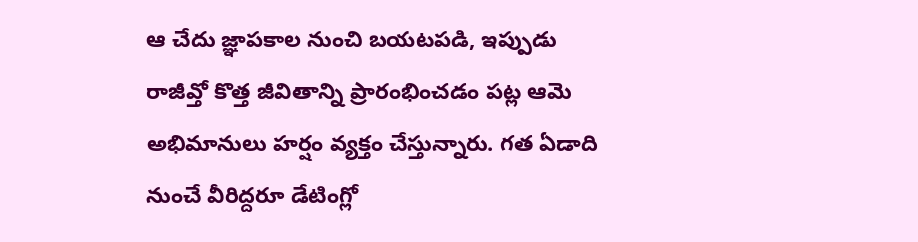ఆ చేదు జ్ఞాపకాల నుంచి బయటపడి, ఇప్పుడు రాజీవ్తో కొత్త జీవితాన్ని ప్రారంభించడం పట్ల ఆమె అభిమానులు హర్షం వ్యక్తం చేస్తున్నారు. గత ఏడాది నుంచే వీరిద్దరూ డేటింగ్లో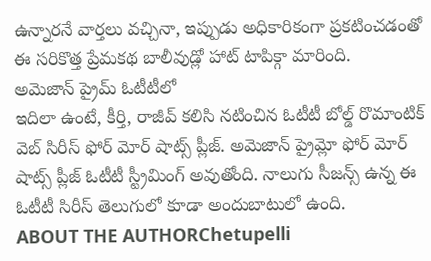ఉన్నారనే వార్తలు వచ్చినా, ఇప్పుడు అధికారికంగా ప్రకటించడంతో ఈ సరికొత్త ప్రేమకథ బాలీవుడ్లో హాట్ టాపిక్గా మారింది.
అమెజాన్ ప్రైమ్ ఓటీటీలో
ఇదిలా ఉంటే, కీర్తి, రాజీవ్ కలిసి నటించిన ఓటీటీ బోల్డ్ రొమాంటిక్ వెబ్ సిరీస్ ఫోర్ మోర్ షాట్స్ ప్లీజ్. అమెజాన్ ప్రైమ్లో ఫోర్ మోర్ షాట్స్ ప్లీజ్ ఓటీటీ స్ట్రీమింగ్ అవుతోంది. నాలుగు సీజన్స్ ఉన్న ఈ ఓటీటీ సిరీస్ తెలుగులో కూడా అందుబాటులో ఉంది.
ABOUT THE AUTHORChetupelli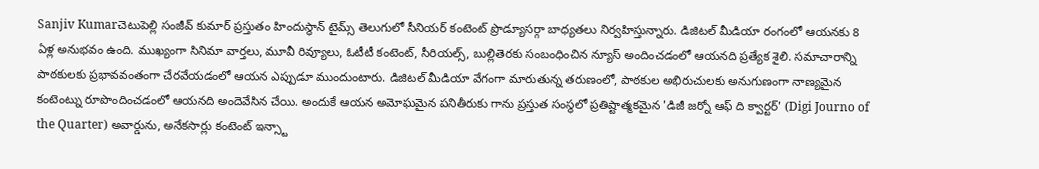Sanjiv Kumarచెటుపెల్లి సంజీవ్ కుమార్ ప్రస్తుతం హిందుస్థాన్ టైమ్స్ తెలుగులో సీనియర్ కంటెంట్ ప్రొడ్యూసర్గా బాధ్యతలు నిర్వహిస్తున్నారు. డిజిటల్ మీడియా రంగంలో ఆయనకు 8 ఏళ్ల అనుభవం ఉంది. ముఖ్యంగా సినిమా వార్తలు, మూవీ రివ్యూలు, ఓటీటీ కంటెంట్, సీరియల్స్, బుల్లితెరకు సంబంధించిన న్యూస్ అందించడంలో ఆయనది ప్రత్యేక శైలి. సమాచారాన్ని పాఠకులకు ప్రభావవంతంగా చేరవేయడంలో ఆయన ఎప్పుడూ ముందుంటారు. డిజిటల్ మీడియా వేగంగా మారుతున్న తరుణంలో, పాఠకుల అభిరుచులకు అనుగుణంగా నాణ్యమైన కంటెంట్ను రూపొందించడంలో ఆయనది అందెవేసిన చేయి. అందుకే ఆయన అమోఘమైన పనితీరుకు గాను ప్రస్తుత సంస్థలో ప్రతిష్టాత్మకమైన 'డిజీ జర్నో ఆఫ్ ది క్వార్టర్' (Digi Journo of the Quarter) అవార్డును, అనేకసార్లు కంటెంట్ ఇన్స్టా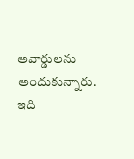అవార్డులను అందుకున్నారు. ఇది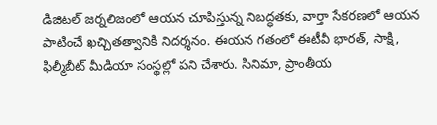డిజిటల్ జర్నలిజంలో ఆయన చూపిస్తున్న నిబద్ధతకు, వార్తా సేకరణలో ఆయన పాటించే ఖచ్చితత్వానికి నిదర్శనం. ఈయన గతంలో ఈటీవీ భారత్, సాక్షి, ఫిల్మీబీట్ మీడియా సంస్థల్లో పని చేశారు. సినిమా, ప్రాంతీయ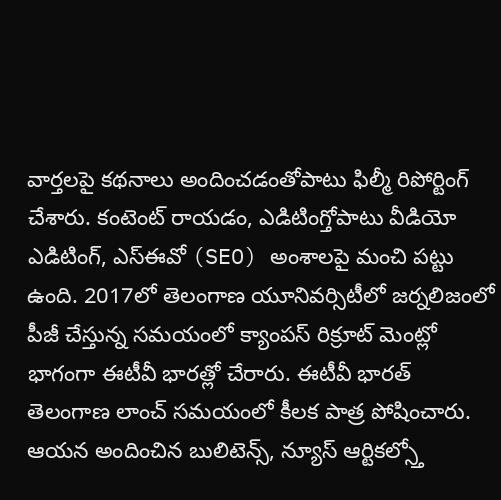వార్తలపై కథనాలు అందించడంతోపాటు ఫిల్మీ రిపోర్టింగ్ చేశారు. కంటెంట్ రాయడం, ఎడిటింగ్తోపాటు వీడియో ఎడిటింగ్, ఎస్ఈవో (SEO) అంశాలపై మంచి పట్టు ఉంది. 2017లో తెలంగాణ యూనివర్సిటీలో జర్నలిజంలో పీజీ చేస్తున్న సమయంలో క్యాంపస్ రిక్రూట్ మెంట్లో భాగంగా ఈటీవీ భారత్లో చేరారు. ఈటీవీ భారత్ తెలంగాణ లాంచ్ సమయంలో కీలక పాత్ర పోషించారు. ఆయన అందించిన బులిటెన్స్, న్యూస్ ఆర్టికల్స్తో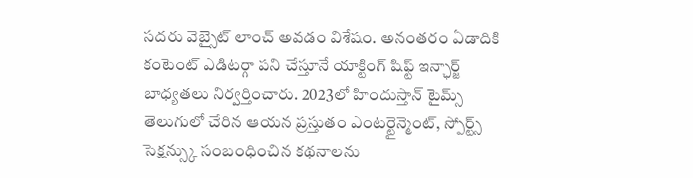సదరు వెబ్సైట్ లాంచ్ అవడం విశేషం. అనంతరం ఏడాదికి కంటెంట్ ఎడిటర్గా పని చేస్తూనే యాక్టింగ్ షిఫ్ట్ ఇన్ఛార్జ్ బాధ్యతలు నిర్వర్తించారు. 2023లో హిందుస్తాన్ టైమ్స్ తెలుగులో చేరిన ఆయన ప్రస్తుతం ఎంటర్టైన్మెంట్, స్పోర్ట్స్ సెక్షన్స్కు సంబంధించిన కథనాలను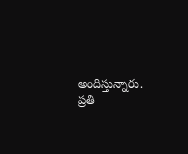అందిస్తున్నారు. ప్రతి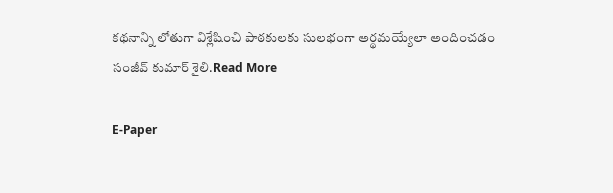కథనాన్ని లోతుగా విశ్లేషించి పాఠకులకు సులభంగా అర్థమయ్యేలా అందించడం సంజీవ్ కుమార్ శైలి.Read More

E-Paper